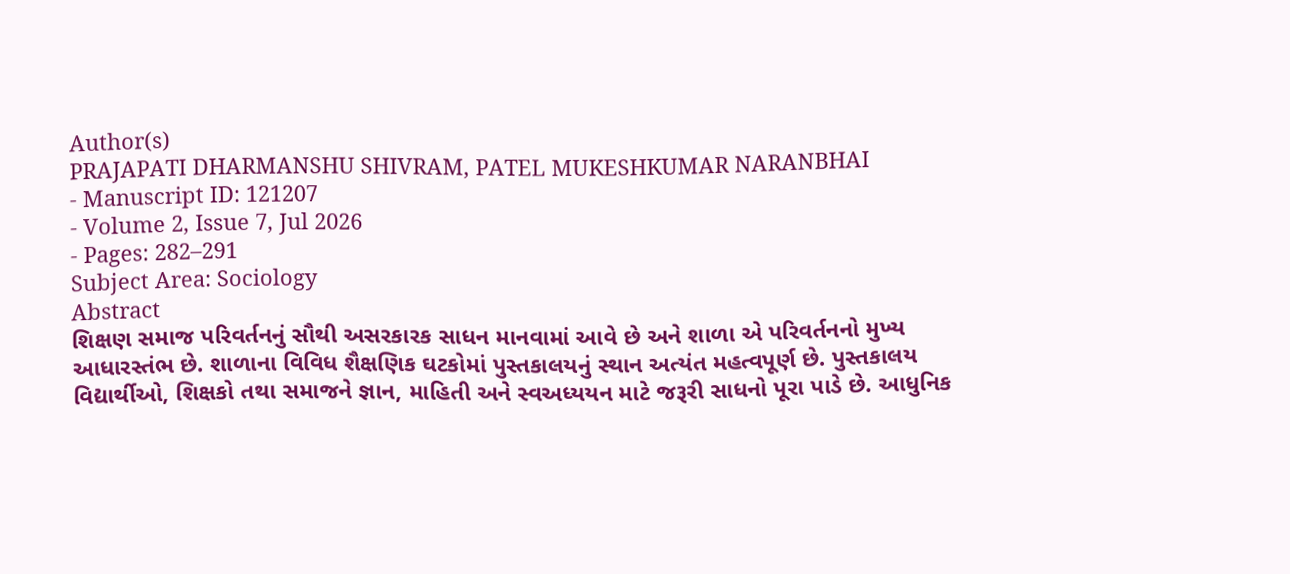Author(s)
PRAJAPATI DHARMANSHU SHIVRAM, PATEL MUKESHKUMAR NARANBHAI
- Manuscript ID: 121207
- Volume 2, Issue 7, Jul 2026
- Pages: 282–291
Subject Area: Sociology
Abstract
શિક્ષણ સમાજ પરિવર્તનનું સૌથી અસરકારક સાધન માનવામાં આવે છે અને શાળા એ પરિવર્તનનો મુખ્ય આધારસ્તંભ છે. શાળાના વિવિધ શૈક્ષણિક ઘટકોમાં પુસ્તકાલયનું સ્થાન અત્યંત મહત્વપૂર્ણ છે. પુસ્તકાલય વિદ્યાર્થીઓ, શિક્ષકો તથા સમાજને જ્ઞાન, માહિતી અને સ્વઅધ્યયન માટે જરૂરી સાધનો પૂરા પાડે છે. આધુનિક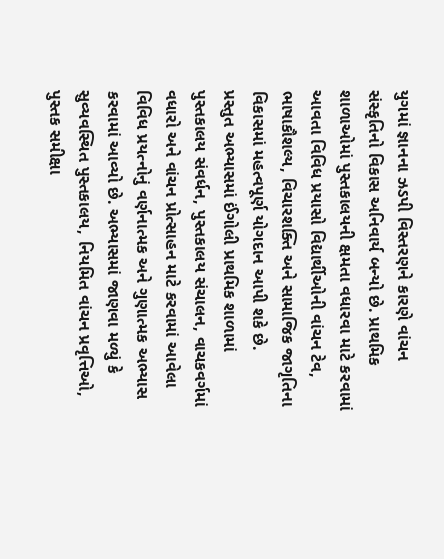યુગમાં જ્ઞાનના ઝડપી વિસ્તરણને કારણે વાંચન સંસ્કૃતિનો વિકાસ અનિવાર્ય બન્યો છે. પ્રાથમિક શાળાઓમાં પુસ્તકાલયની ક્ષમતા વધારવા માટે કરવામાં આવતા વિવિધ પ્રયાસો વિદ્યાર્થીઓની વાંચન ટેવ, ભાષાકૌશલ્ય, વિચારશક્તિ અને સામાજિક જાગૃતિના વિકાસમાં મહત્વપૂર્ણ યોગદાન આપી શકે છે.
પ્રસ્તુત અભ્યાસમાં ઈંગોલી પ્રાથમિક શાળામાં પુસ્તકાલય સંવર્ધન, પુસ્તકાલય સંચાલન, વાચકવર્ગમાં વધારો અને વાંચન પ્રોત્સાહન માટે કરવામાં આવેલા વિવિધ પ્રયત્નોનું વર્ણનાત્મક અને ગુણાત્મક અભ્યાસ કરવામાં આવ્યો છે. અભ્યાસમાં જાણવા મળ્યું કે સુવ્યવસ્થિત પુસ્તકાલય, નિયમિત વાંચન પ્રવૃત્તિઓ, પુસ્તક સમીક્ષા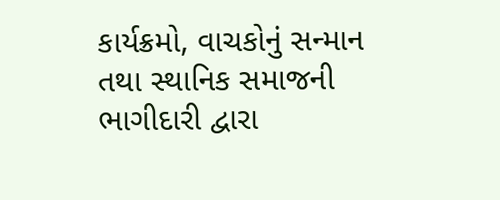કાર્યક્રમો, વાચકોનું સન્માન તથા સ્થાનિક સમાજની ભાગીદારી દ્વારા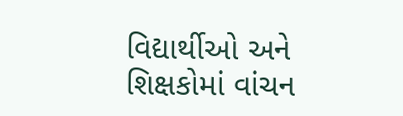વિદ્યાર્થીઓ અને શિક્ષકોમાં વાંચન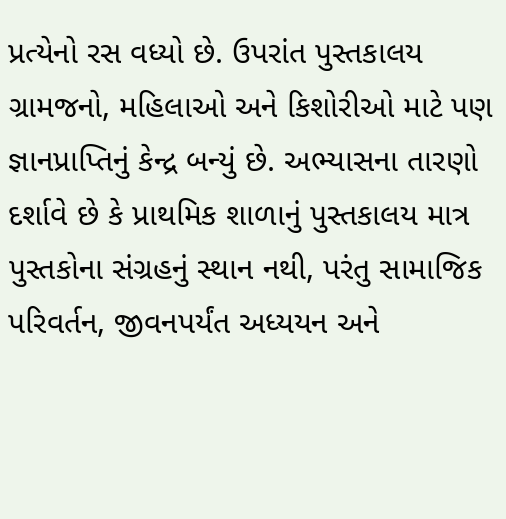પ્રત્યેનો રસ વધ્યો છે. ઉપરાંત પુસ્તકાલય ગ્રામજનો, મહિલાઓ અને કિશોરીઓ માટે પણ જ્ઞાનપ્રાપ્તિનું કેન્દ્ર બન્યું છે. અભ્યાસના તારણો દર્શાવે છે કે પ્રાથમિક શાળાનું પુસ્તકાલય માત્ર પુસ્તકોના સંગ્રહનું સ્થાન નથી, પરંતુ સામાજિક પરિવર્તન, જીવનપર્યંત અધ્યયન અને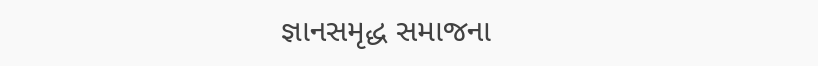જ્ઞાનસમૃદ્ધ સમાજના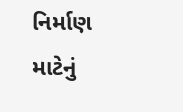નિર્માણ માટેનું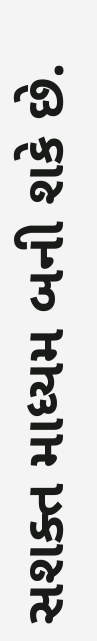સશક્ત માધ્યમ બની શકે છે.